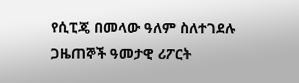የሲፒጄ በመላው ዓለም ስለተገደሉ ጋዜጠኞች ዓመታዊ ሪፖርት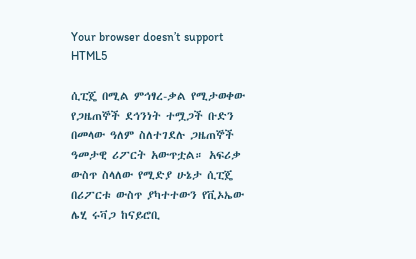Your browser doesn’t support HTML5

ሲፒጄ በሚል ምኅፃረ-ቃል የሚታወቀው የጋዜጠኞች ደኅንነት ተሟጋች ቡድን በመላው ዓለም ስለተገደሉ ጋዜጠኞች ዓመታዊ ሪፖርት አውጥቷል። አፍሪቃ ውስጥ ስላለው የሚድያ ሁኔታ ሲፒጄ በሪፖርቱ ውስጥ ያካተተውን የቪኦኤው ሌሂ ሩቫጋ ከናይሮቢ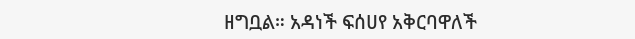ዘግቧል። አዳነች ፍሰሀየ አቅርባዋለች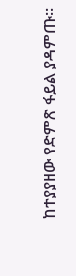ከተያያዘው የድምጽ ፋይል ያዳምጡ።